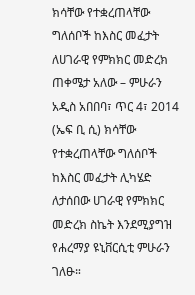ክሳቸው የተቋረጠላቸው ግለሰቦች ከእስር መፈታት ለሀገራዊ የምክክር መድረክ ጠቀሜታ አለው – ምሁራን
አዲስ አበበባ፣ ጥር 4፣ 2014 (ኤፍ ቢ ሲ) ክሳቸው የተቋረጠላቸው ግለሰቦች ከእስር መፈታት ሊካሄድ ለታሰበው ሀገራዊ የምክክር መድረክ ስኬት እንደሚያግዝ የሐረማያ ዩኒቨርሲቲ ምሁራን ገለፁ።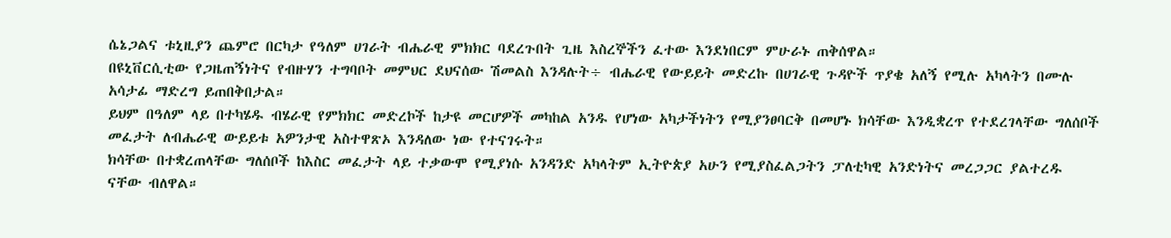ሴኔጋልና ቱኒዚያን ጨምሮ በርካታ የዓለም ሀገራት ብሔራዊ ምክክር ባደረጉበት ጊዜ እስረኞችን ፈተው እንደነበርም ምሁራኑ ጠቅሰዋል።
በዩኒቨርሲቲው የጋዜጠኝነትና የብዙሃን ተግባቦት መምህር ደህናሰው ሽመልስ እንዳሉት÷ ብሔራዊ የውይይት መድረኩ በሀገራዊ ጉዳዮች ጥያቄ አለኝ የሚሉ አካላትን በሙሉ አሳታፊ ማድረግ ይጠበቅበታል።
ይህም በዓለም ላይ በተካሄዱ ብሄራዊ የምክክር መድረኮች ከታዩ መርሆዎች መካከል አንዱ የሆነው አካታችነትን የሚያንፀባርቅ በመሆኑ ክሳቸው እንዲቋረጥ የተደረገላቸው ግለሰቦች መፈታት ለብሔራዊ ውይይቱ አዎንታዊ አስተዋጽኦ እንዳለው ነው የተናገሩት።
ክሳቸው በተቋረጠላቸው ግለሰቦች ከእስር መፈታት ላይ ተቃውሞ የሚያነሱ አንዳንድ አካላትም ኢትዮጵያ አሁን የሚያስፈልጋትን ፓለቲካዊ አንድነትና መረጋጋር ያልተረዱ ናቸው ብለዋል።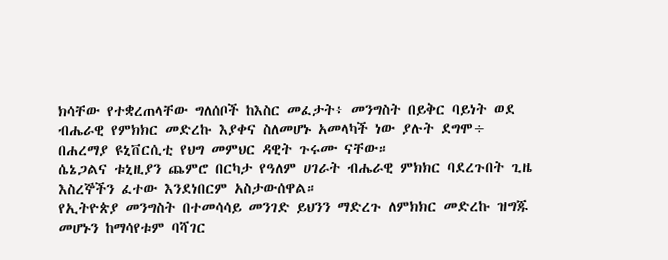ክሳቸው የተቋረጠላቸው ግለሰቦች ከእስር መፈታት፥ መንግስት በይቅር ባይነት ወደ ብሔራዊ የምክክር መድረኩ እያቀና ስለመሆኑ አመላካች ነው ያሉት ደግሞ÷ በሐረማያ ዩኒቨርሲቲ የህግ መምህር ዳዊት ጉሩሙ ናቸው።
ሴኔጋልና ቱኒዚያን ጨምሮ በርካታ የዓለም ሀገራት ብሔራዊ ምክክር ባደረጉበት ጊዜ እስረኞችን ፈተው እንደነበርም አስታውሰዋል።
የኢትዮጵያ መንግስት በተመሳሳይ መንገድ ይህንን ማድረጉ ለምክክር መድረኩ ዝግጁ መሆኑን ከማሳየቱም ባሻገር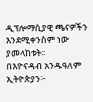ዲፕሎማሲያዊ ጫናዎችን እንደሚቀንስም ነው ያመላከቱት፡፡
በእዮናዳብ አንዱዓለም
ኢትዮጵያን፦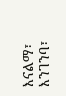እናልማ፣ እንገንባ፣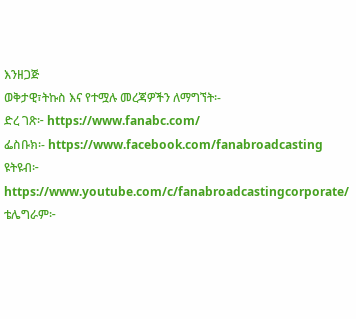እንዘጋጅ
ወቅታዊ፣ትኩስ እና የተሟሉ መረጃዎችን ለማግኘት፡-
ድረ ገጽ፦ https://www.fanabc.com/
ፌስቡክ፡- https://www.facebook.com/fanabroadcasting
ዩትዩብ፦ https://www.youtube.com/c/fanabroadcastingcorporate/
ቴሌግራም፦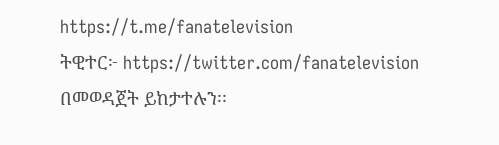https://t.me/fanatelevision
ትዊተር፦ https://twitter.com/fanatelevision በመወዳጀት ይከታተሉን፡፡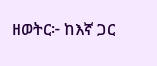ዘወትር፦ ከእኛ ጋር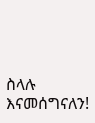ስላሉ እናመሰግናለን!